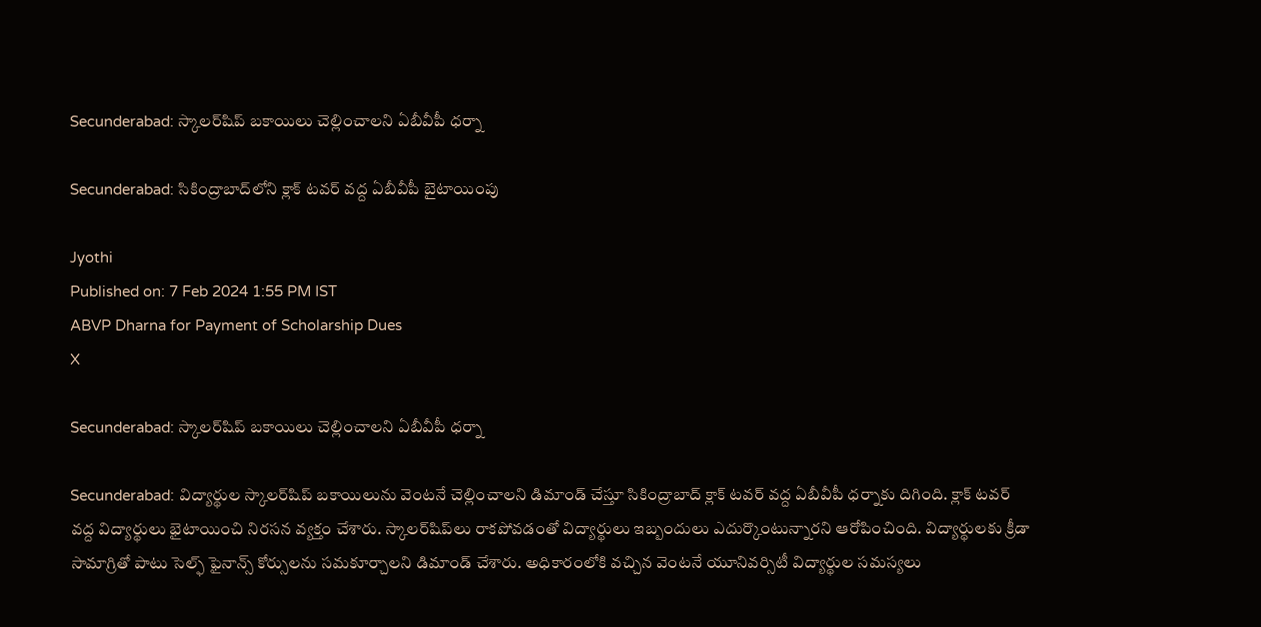Secunderabad: స్కాలర్‌షిప్ బకాయిలు చెల్లించాలని ఏబీవీపీ ధర్నా

Secunderabad: సికింద్రాబాద్‌లోని క్లాక్ టవర్ వద్ద ఏబీవీపీ బైటాయింపు

Jyothi
Published on: 7 Feb 2024 1:55 PM IST
ABVP Dharna for Payment of Scholarship Dues
X

Secunderabad: స్కాలర్‌షిప్ బకాయిలు చెల్లించాలని ఏబీవీపీ ధర్నా

Secunderabad: విద్యార్థుల స్కాలర్‌షిప్ బకాయిలును వెంటనే చెల్లించాలని డిమాండ్ చేస్తూ సికింద్రాబాద్ క్లాక్ టవర్ వద్ద ఏబీవీపీ ధర్నాకు దిగింది. క్లాక్ టవర్ వద్ద విద్యార్థులు భైటాయించి నిరసన వ్యక్తం చేశారు. స్కాలర్‌షిప్‌లు రాకపోవడంతో విద్యార్థులు ఇబ్బందులు ఎదుర్కొంటున్నారని ఆరోపించింది. విద్యార్థులకు క్రీడా సామాగ్రితో పాటు సెల్ఫ్ ఫైనాన్స్ కోర్సులను సమకూర్చాలని డిమాండ్ చేశారు. అధికారంలోకి వచ్చిన వెంటనే యూనివర్సిటీ విద్యార్థుల సమస్యలు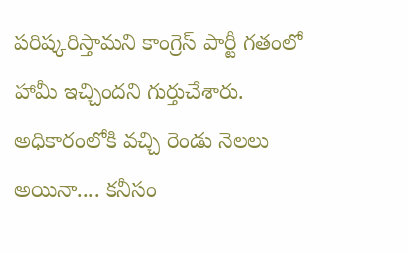పరిష్కరిస్తామని కాంగ్రెస్ పార్టీ గతంలో హామీ ఇచ్చిందని గుర్తుచేశారు. అధికారంలోకి వచ్చి రెండు నెలలు అయినా.... కనీసం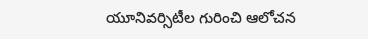యూనివర్సిటీల గురించి ఆలోచన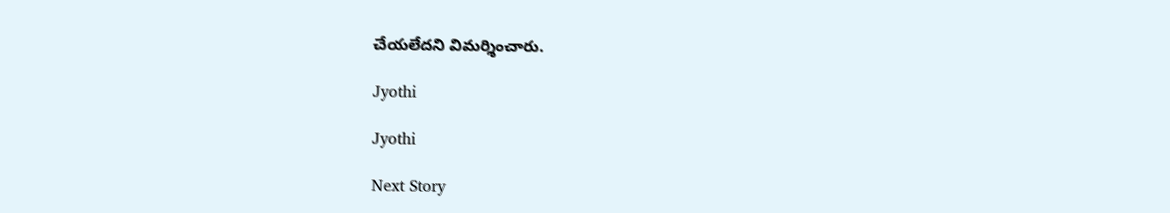చేయలేదని విమర్శించారు.

Jyothi

Jyothi

Next Story